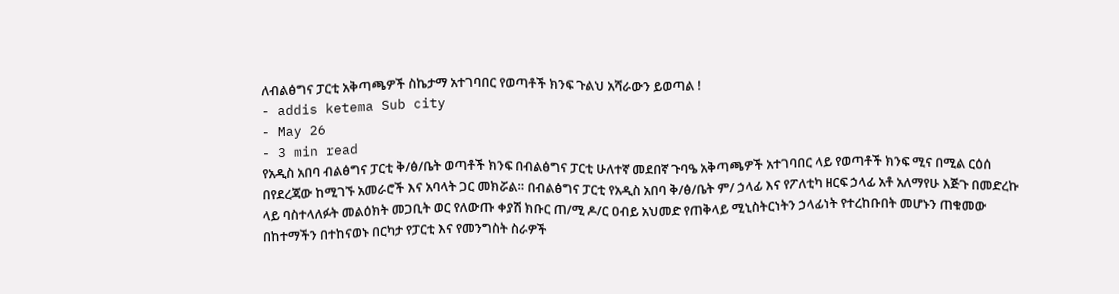ለብልፅግና ፓርቲ አቅጣጫዎች ስኬታማ አተገባበር የወጣቶች ክንፍ ጉልህ አሻራውን ይወጣል !
- addis ketema Sub city
- May 26
- 3 min read
የአዲስ አበባ ብልፅግና ፓርቲ ቅ/ፅ/ቤት ወጣቶች ክንፍ በብልፅግና ፓርቲ ሁለተኛ መደበኛ ጉባዔ አቅጣጫዎች አተገባበር ላይ የወጣቶች ክንፍ ሚና በሚል ርዕሰ በየደረጃው ከሚገኙ አመራሮች እና አባላት ጋር መክሯል። በብልፅግና ፓርቲ የአዲስ አበባ ቅ/ፅ/ቤት ም/ ኃላፊ እና የፖለቲካ ዘርፍ ኃላፊ አቶ አለማየሁ እጅጉ በመድረኩ ላይ ባስተላለፉት መልዕክት መጋቢት ወር የለውጡ ቀያሽ ክቡር ጠ/ሚ ዶ/ር ዐብይ አህመድ የጠቅላይ ሚኒስትርነትን ኃላፊነት የተረከቡበት መሆኑን ጠቁመው በከተማችን በተከናወኑ በርካታ የፓርቲ እና የመንግስት ስራዎች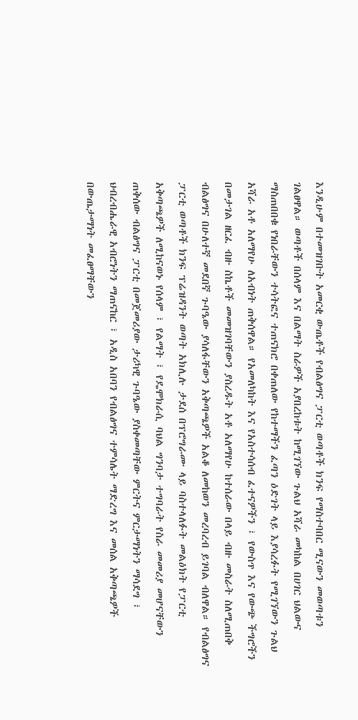እንዲሁም በተመዝገቡት አመርቂ ውጤቶች የብልፅግና ፓርቲ ወጣቶች ክንፍ የማስተባበር ሚናውን መወጣቱን ገልፀዋል። ወጣቶች በሰላም እና በልማት ስራዎች አያበረከቱት ከሚገኘው ጉልህ አሻራ መካከል በሀገር ህልውና ማስጠበበቁ የነበራቸውን ተሳትፎና ተጠናክሮ በቀጠለው የከተማችን ፈጣን ዕድገት ላይ እያሳረፉት የሚገኘውን ጉልህ አሻራ አቶ አለማየሁ ለአብነት ጠቅሰዋል። የአመለካከት እና የአስተሳሰብ ፈተናዎችን ፣ የውስጥ እና የውጭ ችግሮችን በመታገል ዘርፈ ብዙ ስኬቶች መመዝገባቸውን ያስረዱት አቶ አለማየሁ ከተሰራው በላይ ብዙ መስራት ስለሚጠበቅ ብልፅግና በሁለተኛ መደበኛ ጉባዔው ያሳለፋቸውን አቅጣጫዎች አልቆ ለመከወን መረባረብ ይገባል ብለዋል። የብልፅግና ፓርቲ ወጣቶች ክንፍ ፕሬዝዳንት ወጣት አክሊሉ ታደሰ በፕሮግራሙ ላይ ባስተላለፉት መልዕክት የፓርቲ አቅጣጫዎች ለሚከናወኑ የሰላም ፣ የልማት ፣ የዴሞክራሲ ባህል ግንባታ ተግባራት የስራ መመሪያ መሆናቸውን ጠቅሰው ብልፅግና ፓርቲ በመጀመሪያው ታሪካዊ ጉባዔው ያስቀመጣቸው ምርትና ምርታማነትን ማሳደግ ፣ ህብረብሔራዊ አብሮነትን ማጠናከር ፣ አዲስ አበባን የብልፅግና ተምሳሌት ማድረግ እና መሰል አቅጣጫዎች በውጤታማነት መፈፀማቸውን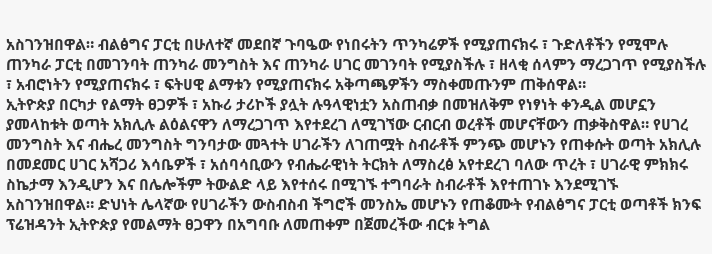አስገንዝበዋል። ብልፅግና ፓርቲ በሁለተኛ መደበኛ ጉባዔው የነበሩትን ጥንካሬዎች የሚያጠናክሩ ፣ ጉድለቶችን የሚሞሉ ጠንካራ ፓርቲ በመገንባት ጠንካራ መንግስት እና ጠንካራ ሀገር መገንባት የሚያስችሉ ፣ ዘላቂ ሰላምን ማረጋገጥ የሚያስችሉ ፣ አብሮነትን የሚያጠናክሩ ፣ ፍትሀዊ ልማቱን የሚያጠናክሩ አቅጣጫዎችን ማስቀመጡንም ጠቅሰዋል።
ኢትዮጵያ በርካታ የልማት ፀጋዎች ፣ አኩሪ ታሪኮች ያሏት ሉዓላዊነቷን አስጠብቃ በመዝለቅም የነፃነት ቀንዲል መሆኗን ያመላከቱት ወጣት አክሊሉ ልዕልናዋን ለማረጋገጥ እየተደረገ ለሚገኘው ርብርብ ወረቶች መሆናቸውን ጠቃቅስዋል። የሀገረ መንግስት እና ብሔረ መንግስት ግንባታው መጓተት ሀገራችን ለገጠሟት ስብራቶች ምንጭ መሆኑን የጠቀሱት ወጣት አክሊሉ በመደመር ሀገር አሻጋሪ እሳቤዎች ፣ አሰባሳቢውን የብሔራዊነት ትርክት ለማስረፅ አየተደረገ ባለው ጥረት ፣ ሀገራዊ ምክክሩ ስኬታማ እንዲሆን እና በሌሎችም ትውልድ ላይ እየተሰሩ በሚገኙ ተግባራት ስብራቶች እየተጠገኑ እንደሚገኙ አስገንዝበዋል። ድህነት ሌላኛው የሀገራችን ውስብስብ ችግሮች መንስኤ መሆኑን የጠቆሙት የብልፅግና ፓርቲ ወጣቶች ክንፍ ፕሬዝዳንት ኢትዮጵያ የመልማት ፀጋዋን በአግባቡ ለመጠቀም በጀመረችው ብርቱ ትግል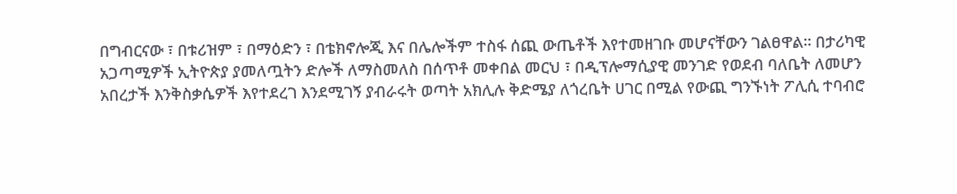በግብርናው ፣ በቱሪዝም ፣ በማዕድን ፣ በቴክኖሎጂ እና በሌሎችም ተስፋ ሰጪ ውጤቶች እየተመዘገቡ መሆናቸውን ገልፀዋል። በታሪካዊ አጋጣሚዎች ኢትዮጵያ ያመለጧትን ድሎች ለማስመለስ በሰጥቶ መቀበል መርህ ፣ በዲፕሎማሲያዊ መንገድ የወደብ ባለቤት ለመሆን አበረታች እንቅስቃሴዎች እየተደረገ እንደሚገኝ ያብራሩት ወጣት አክሊሉ ቅድሜያ ለጎረቤት ሀገር በሚል የውጪ ግንኙነት ፖሊሲ ተባብሮ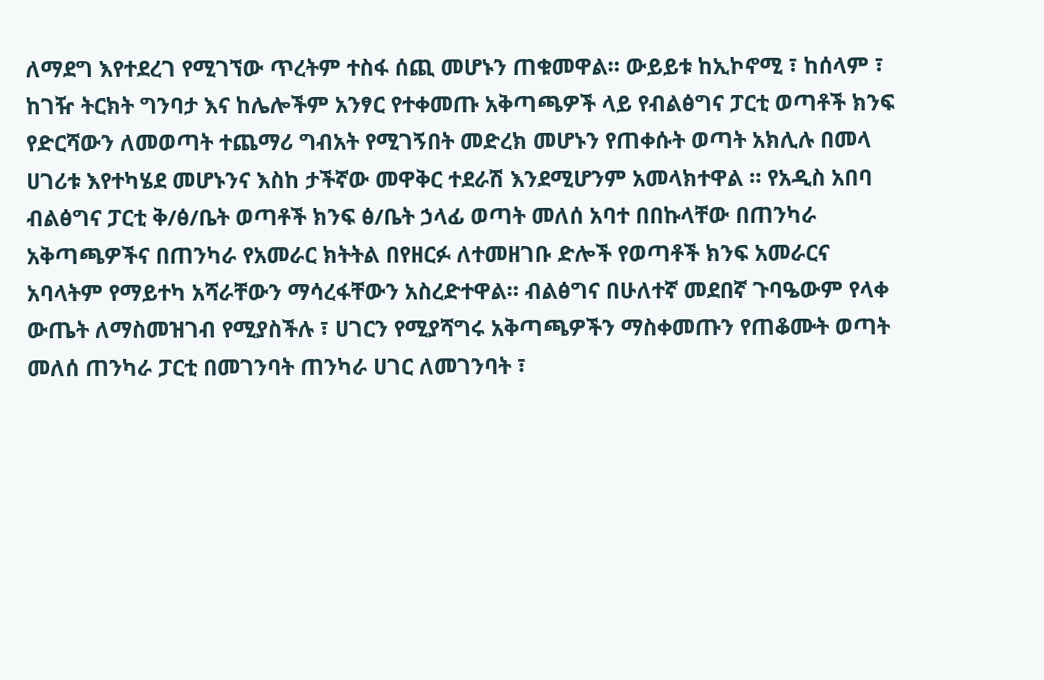ለማደግ እየተደረገ የሚገኘው ጥረትም ተስፋ ሰጪ መሆኑን ጠቁመዋል። ውይይቱ ከኢኮኖሚ ፣ ከሰላም ፣ ከገዥ ትርክት ግንባታ እና ከሌሎችም አንፃር የተቀመጡ አቅጣጫዎች ላይ የብልፅግና ፓርቲ ወጣቶች ክንፍ የድርሻውን ለመወጣት ተጨማሪ ግብአት የሚገኝበት መድረክ መሆኑን የጠቀሱት ወጣት አክሊሉ በመላ ሀገሪቱ እየተካሄደ መሆኑንና እስከ ታችኛው መዋቅር ተደራሽ እንደሚሆንም አመላክተዋል ። የአዲስ አበባ ብልፅግና ፓርቲ ቅ/ፅ/ቤት ወጣቶች ክንፍ ፅ/ቤት ኃላፊ ወጣት መለሰ አባተ በበኩላቸው በጠንካራ አቅጣጫዎችና በጠንካራ የአመራር ክትትል በየዘርፉ ለተመዘገቡ ድሎች የወጣቶች ክንፍ አመራርና አባላትም የማይተካ አሻራቸውን ማሳረፋቸውን አስረድተዋል። ብልፅግና በሁለተኛ መደበኛ ጉባዔውም የላቀ ውጤት ለማስመዝገብ የሚያስችሉ ፣ ሀገርን የሚያሻግሩ አቅጣጫዎችን ማስቀመጡን የጠቆሙት ወጣት መለሰ ጠንካራ ፓርቲ በመገንባት ጠንካራ ሀገር ለመገንባት ፣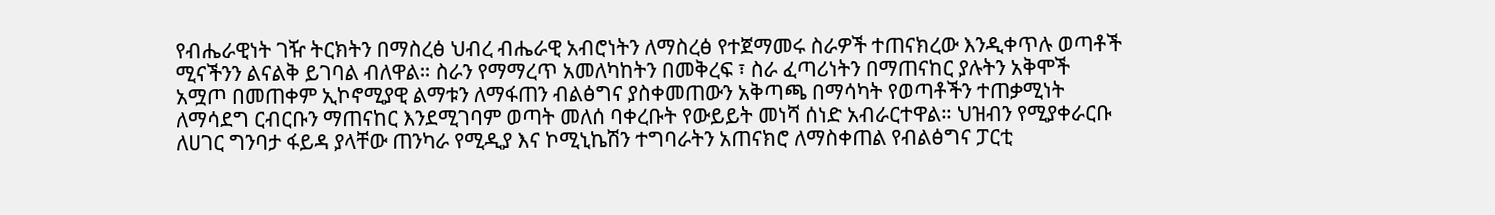የብሔራዊነት ገዥ ትርክትን በማስረፅ ህብረ ብሔራዊ አብሮነትን ለማስረፅ የተጀማመሩ ስራዎች ተጠናክረው እንዲቀጥሉ ወጣቶች ሚናችንን ልናልቅ ይገባል ብለዋል። ስራን የማማረጥ አመለካከትን በመቅረፍ ፣ ስራ ፈጣሪነትን በማጠናከር ያሉትን አቅሞች አሟጦ በመጠቀም ኢኮኖሚያዊ ልማቱን ለማፋጠን ብልፅግና ያስቀመጠውን አቅጣጫ በማሳካት የወጣቶችን ተጠቃሚነት ለማሳደግ ርብርቡን ማጠናከር እንደሚገባም ወጣት መለሰ ባቀረቡት የውይይት መነሻ ሰነድ አብራርተዋል። ህዝብን የሚያቀራርቡ ለሀገር ግንባታ ፋይዳ ያላቸው ጠንካራ የሚዲያ እና ኮሚኒኬሽን ተግባራትን አጠናክሮ ለማስቀጠል የብልፅግና ፓርቲ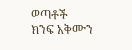ወጣቶች ክንፍ አቅሙን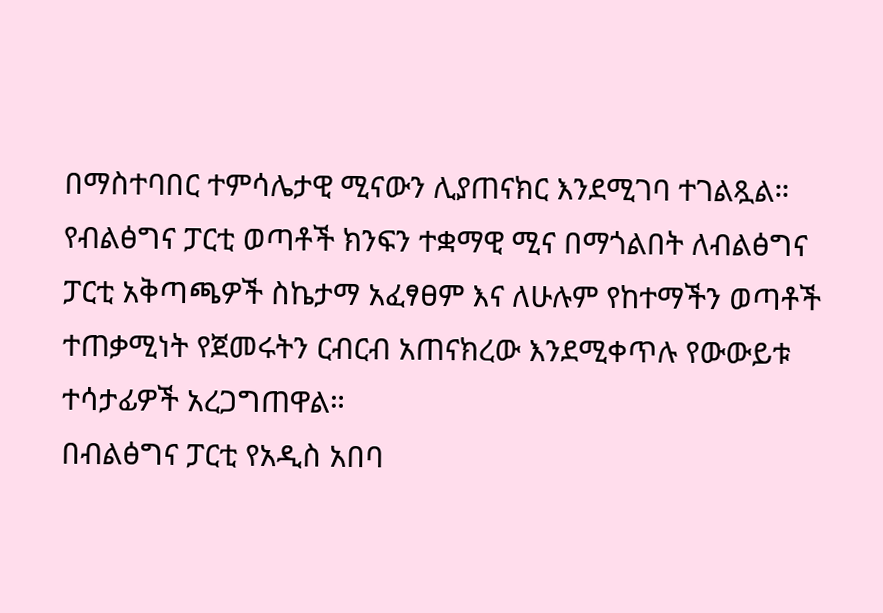በማስተባበር ተምሳሌታዊ ሚናውን ሊያጠናክር እንደሚገባ ተገልጿል። የብልፅግና ፓርቲ ወጣቶች ክንፍን ተቋማዊ ሚና በማጎልበት ለብልፅግና ፓርቲ አቅጣጫዎች ስኬታማ አፈፃፀም እና ለሁሉም የከተማችን ወጣቶች ተጠቃሚነት የጀመሩትን ርብርብ አጠናክረው እንደሚቀጥሉ የውውይቱ ተሳታፊዎች አረጋግጠዋል።
በብልፅግና ፓርቲ የአዲስ አበባ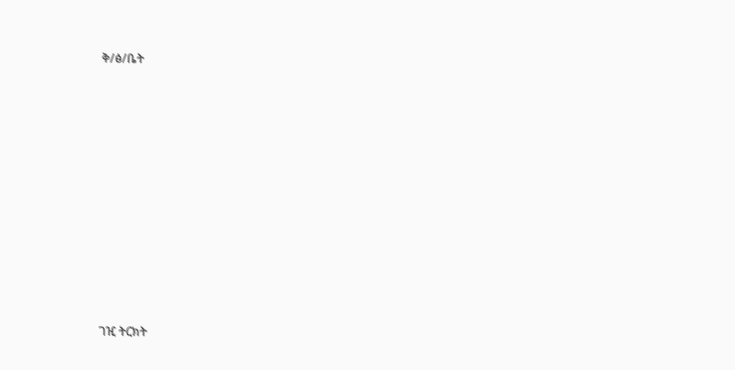ቅ/ፅ/ቤት











ገዢ ትርክት